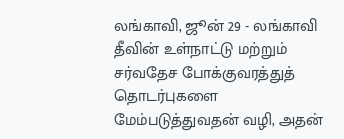லங்காவி, ஜூன் 29 - லங்காவி தீவின் உள்நாட்டு மற்றும் சர்வதேச போக்குவரத்துத் தொடர்புகளை மேம்படுத்துவதன் வழி, அதன்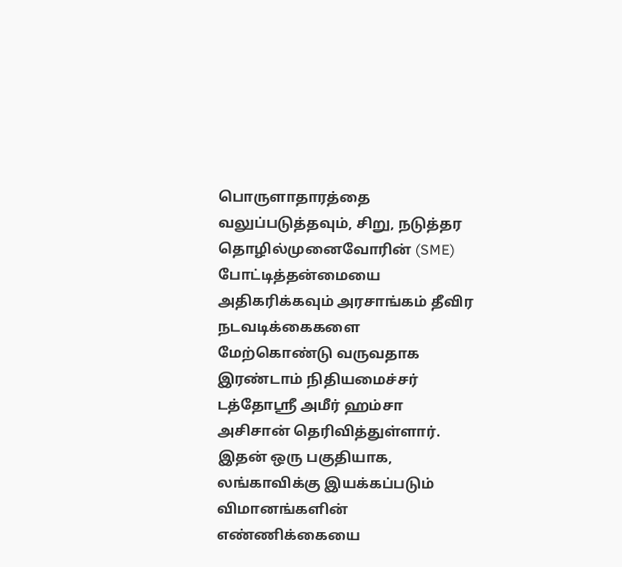பொருளாதாரத்தை வலுப்படுத்தவும், சிறு, நடுத்தர தொழில்முனைவோரின் (SME) போட்டித்தன்மையை அதிகரிக்கவும் அரசாங்கம் தீவிர நடவடிக்கைகளை மேற்கொண்டு வருவதாக இரண்டாம் நிதியமைச்சர் டத்தோஸ்ரீ அமீர் ஹம்சா அசிசான் தெரிவித்துள்ளார்.
இதன் ஒரு பகுதியாக, லங்காவிக்கு இயக்கப்படும் விமானங்களின் எண்ணிக்கையை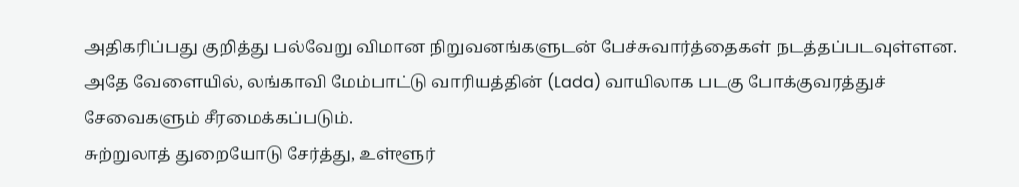அதிகரிப்பது குறித்து பல்வேறு விமான நிறுவனங்களுடன் பேச்சுவார்த்தைகள் நடத்தப்படவுள்ளன. அதே வேளையில், லங்காவி மேம்பாட்டு வாரியத்தின் (Lada) வாயிலாக படகு போக்குவரத்துச் சேவைகளும் சீரமைக்கப்படும்.
சுற்றுலாத் துறையோடு சேர்த்து, உள்ளூர்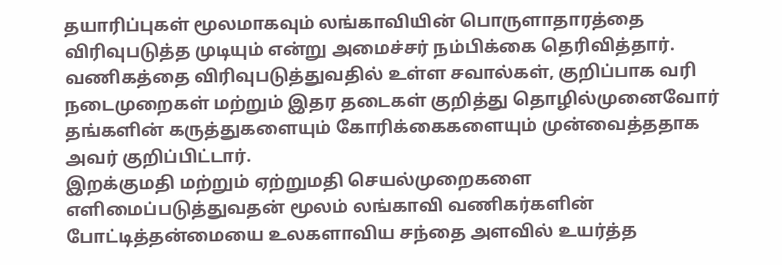தயாரிப்புகள் மூலமாகவும் லங்காவியின் பொருளாதாரத்தை விரிவுபடுத்த முடியும் என்று அமைச்சர் நம்பிக்கை தெரிவித்தார். வணிகத்தை விரிவுபடுத்துவதில் உள்ள சவால்கள், குறிப்பாக வரி நடைமுறைகள் மற்றும் இதர தடைகள் குறித்து தொழில்முனைவோர் தங்களின் கருத்துகளையும் கோரிக்கைகளையும் முன்வைத்ததாக அவர் குறிப்பிட்டார்.
இறக்குமதி மற்றும் ஏற்றுமதி செயல்முறைகளை எளிமைப்படுத்துவதன் மூலம் லங்காவி வணிகர்களின் போட்டித்தன்மையை உலகளாவிய சந்தை அளவில் உயர்த்த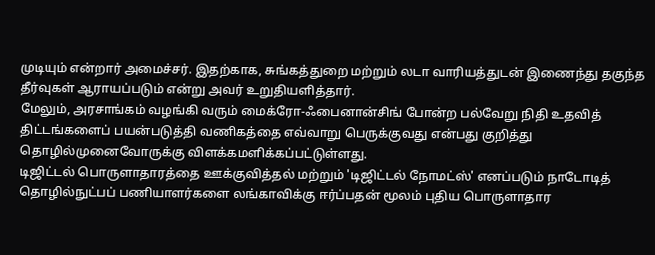முடியும் என்றார் அமைச்சர். இதற்காக, சுங்கத்துறை மற்றும் லடா வாரியத்துடன் இணைந்து தகுந்த தீர்வுகள் ஆராயப்படும் என்று அவர் உறுதியளித்தார்.
மேலும், அரசாங்கம் வழங்கி வரும் மைக்ரோ-ஃபைனான்சிங் போன்ற பல்வேறு நிதி உதவித் திட்டங்களைப் பயன்படுத்தி வணிகத்தை எவ்வாறு பெருக்குவது என்பது குறித்து தொழில்முனைவோருக்கு விளக்கமளிக்கப்பட்டுள்ளது.
டிஜிட்டல் பொருளாதாரத்தை ஊக்குவித்தல் மற்றும் 'டிஜிட்டல் நோமட்ஸ்' எனப்படும் நாடோடித் தொழில்நுட்பப் பணியாளர்களை லங்காவிக்கு ஈர்ப்பதன் மூலம் புதிய பொருளாதார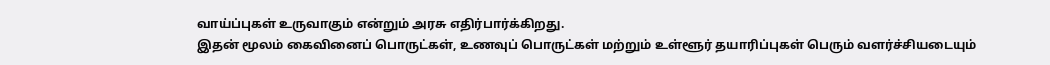வாய்ப்புகள் உருவாகும் என்றும் அரசு எதிர்பார்க்கிறது.
இதன் மூலம் கைவினைப் பொருட்கள், உணவுப் பொருட்கள் மற்றும் உள்ளூர் தயாரிப்புகள் பெரும் வளர்ச்சியடையும்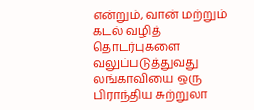என்றும், வான் மற்றும் கடல் வழித் தொடர்புகளை வலுப்படுத்துவது லங்காவியை ஒரு பிராந்திய சுற்றுலா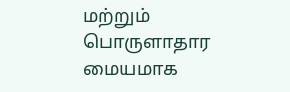மற்றும் பொருளாதார மையமாக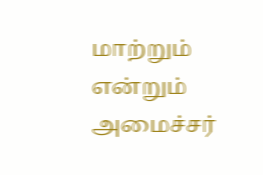மாற்றும் என்றும் அமைச்சர்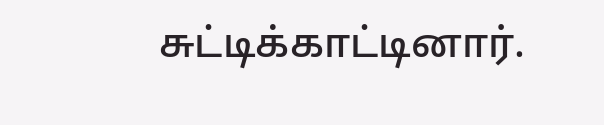சுட்டிக்காட்டினார்.